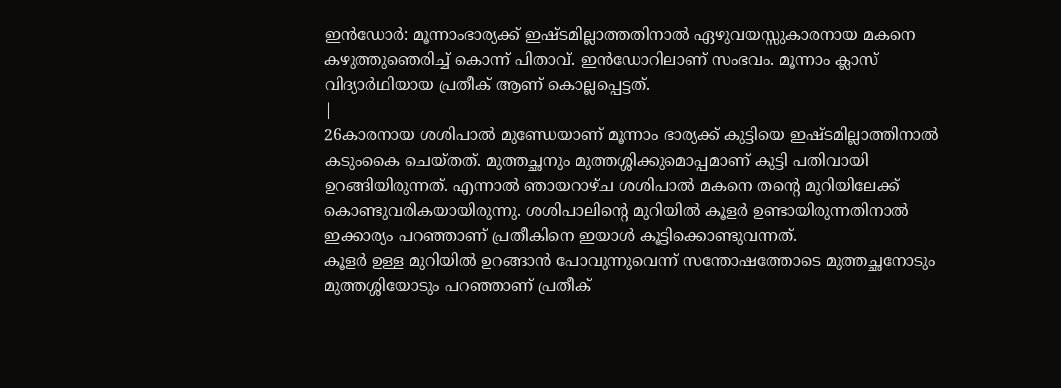ഇൻഡോർ: മൂന്നാംഭാര്യക്ക് ഇഷ്ടമില്ലാത്തതിനാൽ ഏഴുവയസ്സുകാരനായ മകനെ കഴുത്തുഞെരിച്ച് കൊന്ന് പിതാവ്. ഇൻഡോറിലാണ് സംഭവം. മൂന്നാം ക്ലാസ് വിദ്യാർഥിയായ പ്രതീക് ആണ് കൊല്ലപ്പെട്ടത്.
|
26കാരനായ ശശിപാൽ മുണ്ഡേയാണ് മൂന്നാം ഭാര്യക്ക് കുട്ടിയെ ഇഷ്ടമില്ലാത്തിനാൽ കടുംകൈ ചെയ്തത്. മുത്തച്ഛനും മുത്തശ്ശിക്കുമൊപ്പമാണ് കുട്ടി പതിവായി ഉറങ്ങിയിരുന്നത്. എന്നാൽ ഞായറാഴ്ച ശശിപാൽ മകനെ തന്റെ മുറിയിലേക്ക് കൊണ്ടുവരികയായിരുന്നു. ശശിപാലിന്റെ മുറിയിൽ കൂളർ ഉണ്ടായിരുന്നതിനാൽ ഇക്കാര്യം പറഞ്ഞാണ് പ്രതീകിനെ ഇയാൾ കൂട്ടിക്കൊണ്ടുവന്നത്.
കൂളർ ഉള്ള മുറിയിൽ ഉറങ്ങാൻ പോവുന്നുവെന്ന് സന്തോഷത്തോടെ മുത്തച്ഛനോടും മുത്തശ്ശിയോടും പറഞ്ഞാണ് പ്രതീക്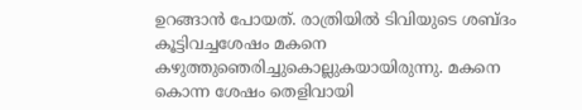ഉറങ്ങാൻ പോയത്. രാത്രിയിൽ ടിവിയുടെ ശബ്ദം കൂട്ടിവച്ചശേഷം മകനെ കഴുത്തുഞെരിച്ചുകൊല്ലുകയായിരുന്നു. മകനെ കൊന്ന ശേഷം തെളിവായി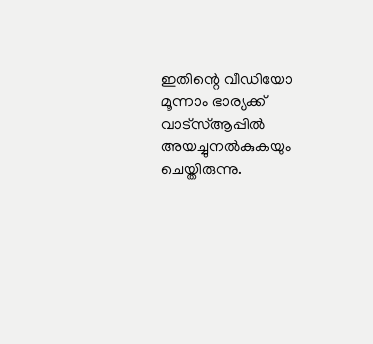ഇതിന്റെ വീഡിയോ മൂന്നാം ഭാര്യക്ക് വാട്സ്ആപ്പിൽ അയച്ചുനൽകുകയും ചെയ്തിരുന്നു.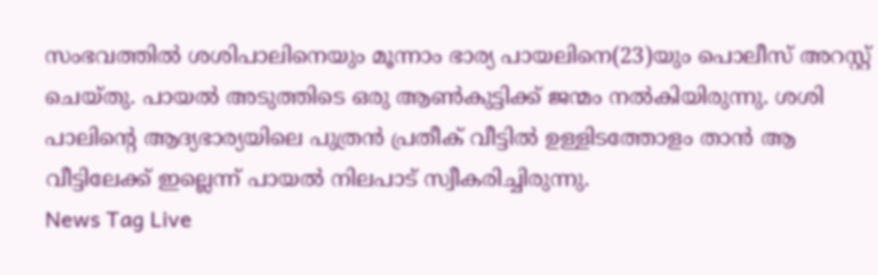സംഭവത്തിൽ ശശിപാലിനെയും മൂന്നാം ഭാര്യ പായലിനെ(23)യും പൊലീസ് അറസ്റ്റ് ചെയ്തു. പായൽ അടുത്തിടെ ഒരു ആൺകുട്ടിക്ക് ജന്മം നൽകിയിരുന്നു. ശശി പാലിന്റെ ആദ്യഭാര്യയിലെ പുത്രൻ പ്രതീക് വീട്ടിൽ ഉള്ളിടത്തോളം താൻ ആ വീട്ടിലേക്ക് ഇല്ലെന്ന് പായൽ നിലപാട് സ്വീകരിച്ചിരുന്നു.
News Tag Live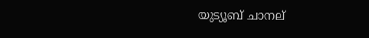യുട്യൂബ് ചാനല്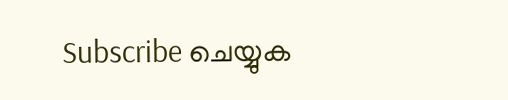Subscribe ചെയ്യുക